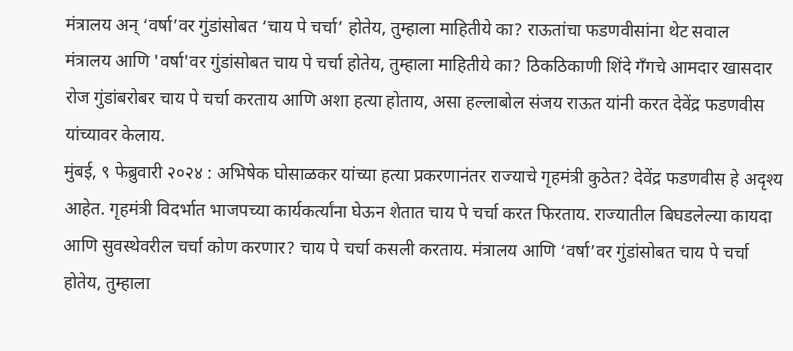मंत्रालय अन् ‘वर्षा’वर गुंडांसोबत ‘चाय पे चर्चा’ होतेय, तुम्हाला माहितीये का? राऊतांचा फडणवीसांना थेट सवाल
मंत्रालय आणि 'वर्षा'वर गुंडांसोबत चाय पे चर्चा होतेय, तुम्हाला माहितीये का? ठिकठिकाणी शिंदे गँगचे आमदार खासदार रोज गुंडांबरोबर चाय पे चर्चा करताय आणि अशा हत्या होताय, असा हल्लाबोल संजय राऊत यांनी करत देवेंद्र फडणवीस यांच्यावर केलाय.
मुंबई, ९ फेब्रुवारी २०२४ : अभिषेक घोसाळकर यांच्या हत्या प्रकरणानंतर राज्याचे गृहमंत्री कुठेत? देवेंद्र फडणवीस हे अदृश्य आहेत. गृहमंत्री विदर्भात भाजपच्या कार्यकर्त्यांना घेऊन शेतात चाय पे चर्चा करत फिरताय. राज्यातील बिघडलेल्या कायदा आणि सुवस्थेवरील चर्चा कोण करणार? चाय पे चर्चा कसली करताय. मंत्रालय आणि ‘वर्षा’वर गुंडांसोबत चाय पे चर्चा होतेय, तुम्हाला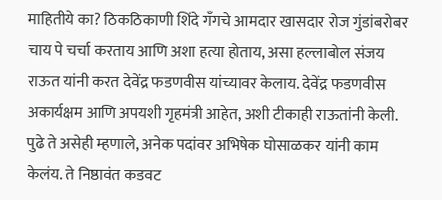माहितीये का? ठिकठिकाणी शिंदे गँगचे आमदार खासदार रोज गुंडांबरोबर चाय पे चर्चा करताय आणि अशा हत्या होताय, असा हल्लाबोल संजय राऊत यांनी करत देवेंद्र फडणवीस यांच्यावर केलाय. देवेंद्र फडणवीस अकार्यक्षम आणि अपयशी गृहमंत्री आहेत, अशी टीकाही राऊतांनी केली. पुढे ते असेही म्हणाले, अनेक पदांवर अभिषेक घोसाळकर यांनी काम केलंय. ते निष्ठावंत कडवट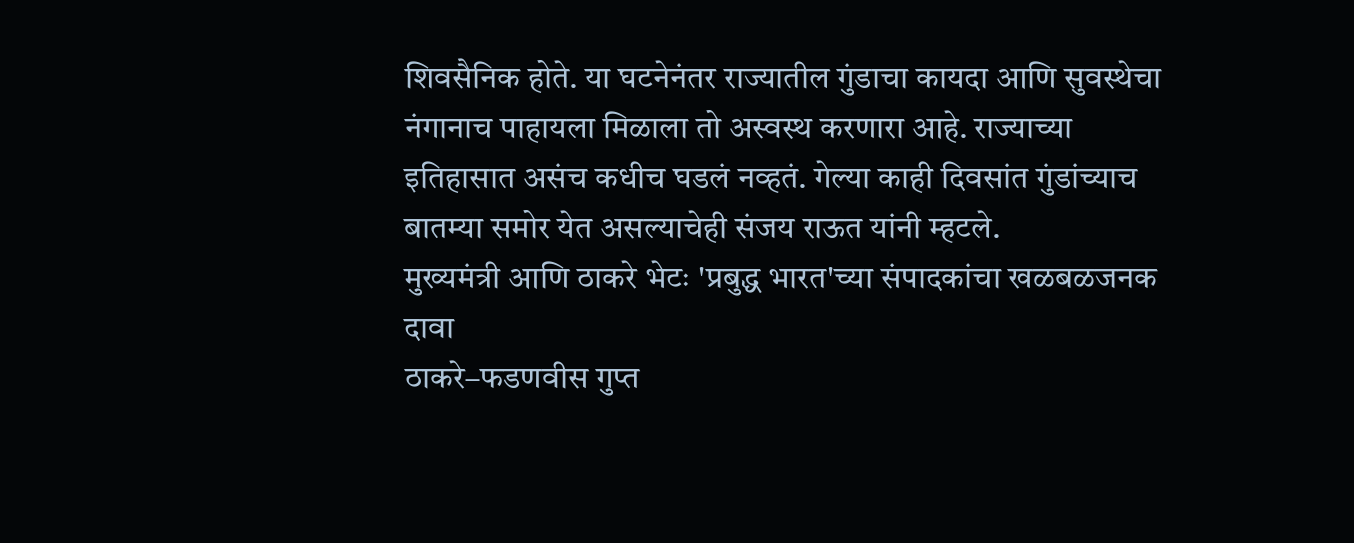शिवसैनिक होते. या घटनेनंतर राज्यातील गुंडाचा कायदा आणि सुवस्थेचा नंगानाच पाहायला मिळाला तो अस्वस्थ करणारा आहे. राज्याच्या इतिहासात असंच कधीच घडलं नव्हतं. गेल्या काही दिवसांत गुंडांच्याच बातम्या समोर येत असल्याचेही संजय राऊत यांनी म्हटले.
मुख्यमंत्री आणि ठाकरे भेटः 'प्रबुद्ध भारत'च्या संपादकांचा खळबळजनक दावा
ठाकरे–फडणवीस गुप्त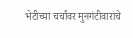भेटीच्या चर्चांवर मुनगंटीवारांचे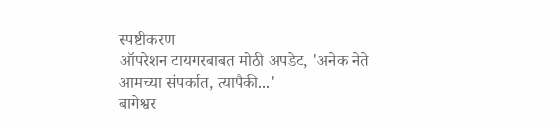स्पष्टीकरण
ऑपरेशन टायगरबाबत मोठी अपडेट, 'अनेक नेते आमच्या संपर्कात, त्यापैकी...'
बागेश्वर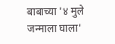बाबाच्या '४ मुले जन्माला घाला'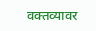वक्तव्यावर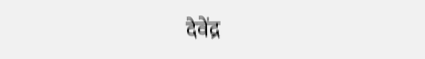देवेंद्र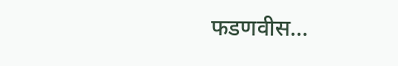फडणवीस...